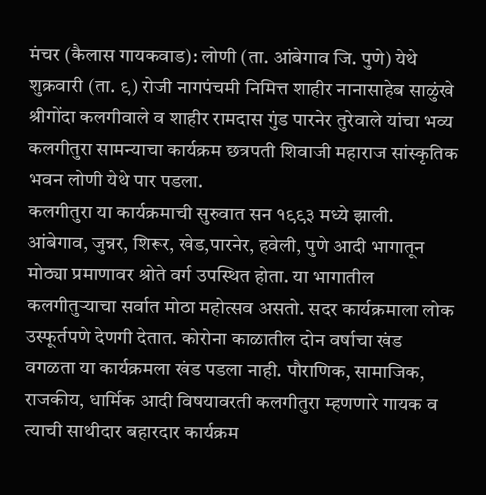मंचर (कैलास गायकवाड): लोणी (ता. आंबेगाव जि. पुणे) येथे शुक्रवारी (ता. ९) रोजी नागपंचमी निमित्त शाहीर नानासाहेब साळुंखे श्रीगोंदा कलगीवाले व शाहीर रामदास गुंड पारनेर तुरेवाले यांचा भव्य कलगीतुरा सामन्याचा कार्यक्रम छत्रपती शिवाजी महाराज सांस्कृतिक भवन लोणी येथे पार पडला.
कलगीतुरा या कार्यक्रमाची सुरुवात सन १९९३ मध्ये झाली. आंबेगाव, जुन्नर, शिरूर, खेड,पारनेर, हवेली, पुणे आदी भागातून मोठ्या प्रमाणावर श्रोते वर्ग उपस्थित होता. या भागातील कलगीतुऱ्याचा सर्वात मोठा महोत्सव असतो. सदर कार्यक्रमाला लोक उस्फूर्तपणे देणगी देतात. कोरोना काळातील दोन वर्षाचा खंड वगळता या कार्यक्रमला खंड पडला नाही. पौराणिक, सामाजिक, राजकीय, धार्मिक आदी विषयावरती कलगीतुरा म्हणणारे गायक व त्याची साथीदार बहारदार कार्यक्रम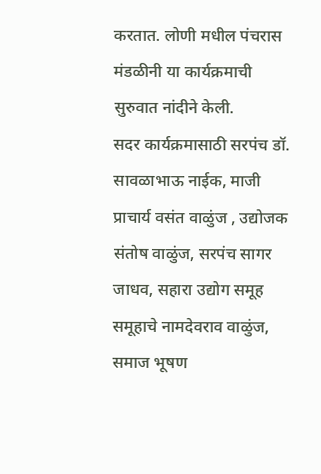करतात. लोणी मधील पंचरास मंडळीनी या कार्यक्रमाची सुरुवात नांदीने केली.
सदर कार्यक्रमासाठी सरपंच डॉ. सावळाभाऊ नाईक, माजी प्राचार्य वसंत वाळुंज , उद्योजक संतोष वाळुंज, सरपंच सागर जाधव, सहारा उद्योग समूह समूहाचे नामदेवराव वाळुंज, समाज भूषण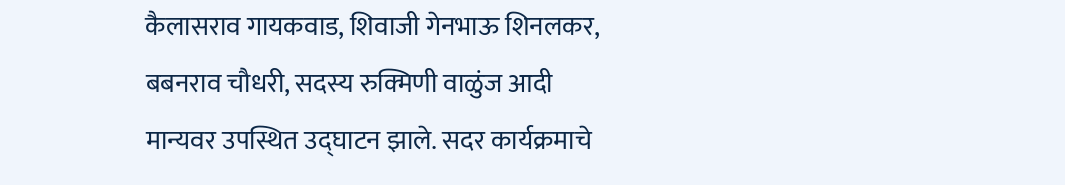कैलासराव गायकवाड, शिवाजी गेनभाऊ शिनलकर, बबनराव चौधरी, सदस्य रुक्मिणी वाळुंज आदी मान्यवर उपस्थित उद्घाटन झाले. सदर कार्यक्रमाचे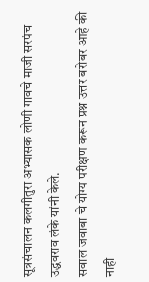सूत्रसंचालन कलगीतुरा अभ्यासक लोणी गावचे माजी सरपंच उद्धवराव लंके यांनी केले.
सवाल जवाबा चे योग्य परीक्षण करून प्रश्न उत्तर बरोबर आहे की नाही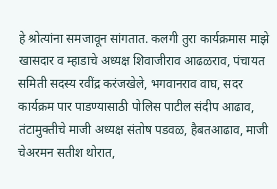हे श्रोत्यांना समजावून सांगतात. कलगी तुरा कार्यक्रमास माझे खासदार व म्हाडाचे अध्यक्ष शिवाजीराव आढळराव, पंचायत समिती सदस्य रवींद्र करंजखेले, भगवानराव वाघ, सदर कार्यक्रम पार पाडण्यासाठी पोलिस पाटील संदीप आढाव, तंटामुक्तीचे माजी अध्यक्ष संतोष पडवळ, हैबतआढाव, माजी चेअरमन सतीश थोरात,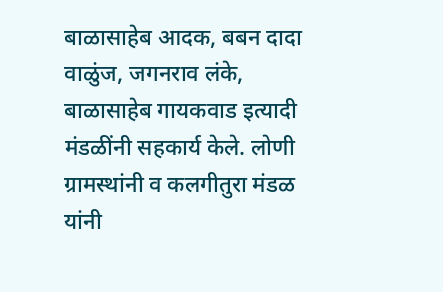बाळासाहेब आदक, बबन दादा वाळुंज, जगनराव लंके, बाळासाहेब गायकवाड इत्यादी मंडळींनी सहकार्य केले. लोणी ग्रामस्थांनी व कलगीतुरा मंडळ यांनी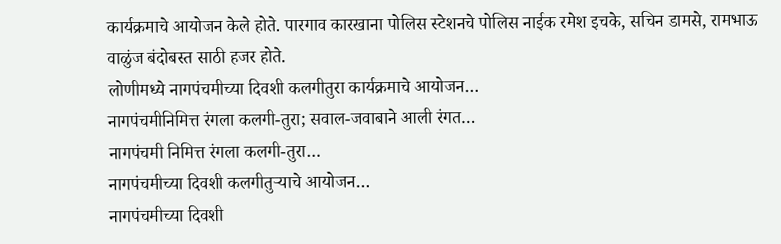कार्यक्रमाचे आयोजन केले होते. पारगाव कारखाना पोलिस स्टेशनचे पोलिस नाईक रमेश इचके, सचिन डामसे, रामभाऊ वाळुंज बंदोबस्त साठी हजर होते.
लोणीमध्ये नागपंचमीच्या दिवशी कलगीतुरा कार्यक्रमाचे आयोजन…
नागपंचमीनिमित्त रंगला कलगी-तुरा; सवाल-जवाबाने आली रंगत…
नागपंचमी निमित्त रंगला कलगी-तुरा…
नागपंचमीच्या दिवशी कलगीतुऱ्याचे आयोजन…
नागपंचमीच्या दिवशी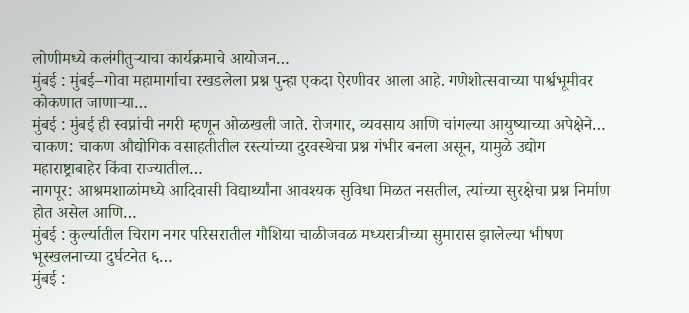लोणीमध्ये कलंगीतुऱ्याचा कार्यक्रमाचे आयोजन…
मुंबई : मुंबई–गोवा महामार्गाचा रखडलेला प्रश्न पुन्हा एकदा ऐरणीवर आला आहे. गणेशोत्सवाच्या पार्श्वभूमीवर कोकणात जाणाऱ्या…
मुंबई : मुंबई ही स्वप्नांची नगरी म्हणून ओळखली जाते. रोजगार, व्यवसाय आणि चांगल्या आयुष्याच्या अपेक्षेने…
चाकण: चाकण औद्योगिक वसाहतीतील रस्त्यांच्या दुरवस्थेचा प्रश्न गंभीर बनला असून, यामुळे उद्योग महाराष्ट्राबाहेर किंवा राज्यातील…
नागपूर: आश्रमशाळांमध्ये आदिवासी विद्यार्थ्यांना आवश्यक सुविधा मिळत नसतील, त्यांच्या सुरक्षेचा प्रश्न निर्माण होत असेल आणि…
मुंबई : कुर्ल्यातील चिराग नगर परिसरातील गौशिया चाळीजवळ मध्यरात्रीच्या सुमारास झालेल्या भीषण भूस्खलनाच्या दुर्घटनेत ६…
मुंबई :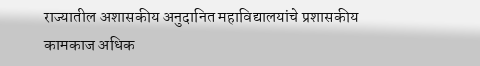राज्यातील अशासकीय अनुदानित महाविद्यालयांचे प्रशासकीय कामकाज अधिक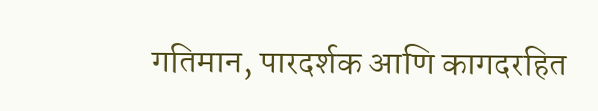गतिमान, पारदर्शक आणि कागदरहित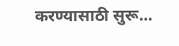करण्यासाठी सुरू…